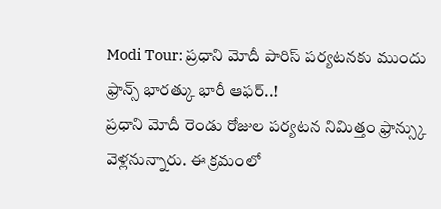Modi Tour: ప్రధాని మోదీ పారిస్ పర్యటనకు ముందు ఫ్రాన్స్ భారత్కు భారీ ఆఫర్..!
ప్రధాని మోదీ రెండు రోజుల పర్యటన నిమిత్తం ఫ్రాన్స్కు వెళ్లనున్నారు. ఈ క్రమంలో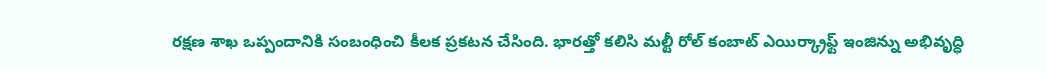రక్షణ శాఖ ఒప్పందానికి సంబంధించి కీలక ప్రకటన చేసింది. భారత్తో కలిసి మల్టీ రోల్ కంబాట్ ఎయిర్క్రాఫ్ట్ ఇంజిన్ను అభివృద్ధి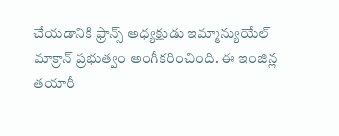చేయడానికి ఫ్రాన్స్ అధ్యక్షుడు ఇమ్మాన్యుయేల్ మాక్రాన్ ప్రభుత్వం అంగీకరించింది. ఈ ఇంజిన్ల తయారీ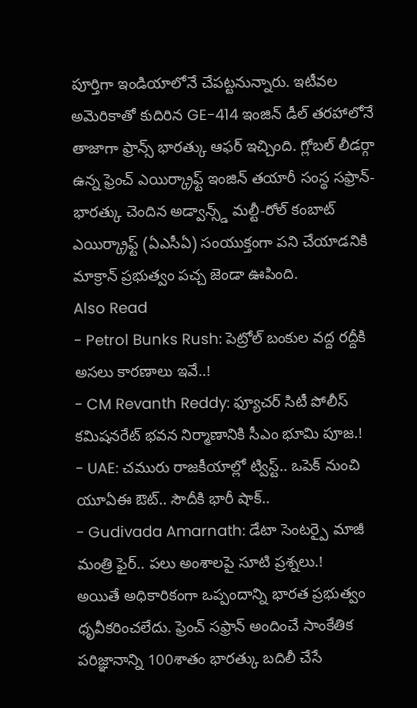పూర్తిగా ఇండియాలోనే చేపట్టనున్నారు. ఇటీవల అమెరికాతో కుదిరిన GE-414 ఇంజిన్ డీల్ తరహాలోనే తాజాగా ఫ్రాన్స్ భారత్కు ఆఫర్ ఇచ్చింది. గ్లోబల్ లీడర్గా ఉన్న ఫ్రెంచ్ ఎయిర్క్రాఫ్ట్ ఇంజిన్ తయారీ సంస్థ సఫ్రాన్- భారత్కు చెందిన అడ్వాన్స్డ్ మల్టీ-రోల్ కంబాట్ ఎయిర్క్రాఫ్ట్ (ఏఎసీఏ) సంయుక్తంగా పని చేయాడనికి మాక్రాన్ ప్రభుత్వం పచ్చ జెండా ఊపింది.
Also Read
- Petrol Bunks Rush: పెట్రోల్ బంకుల వద్ద రద్దీకి అసలు కారణాలు ఇవే..!
- CM Revanth Reddy: ఫ్యూచర్ సిటీ పోలీస్ కమిషనరేట్ భవన నిర్మాణానికి సీఎం భూమి పూజ.!
- UAE: చమురు రాజకీయాల్లో ట్విస్ట్.. ఒపెక్ నుంచి యూఏఈ ఔట్.. సౌదీకి భారీ షాక్..
- Gudivada Amarnath: డేటా సెంటర్పై మాజీ మంత్రి ఫైర్.. పలు అంశాలపై సూటి ప్రశ్నలు.!
అయితే అధికారికంగా ఒప్పందాన్ని భారత ప్రభుత్వం ధృవీకరించలేదు. ఫ్రెంచ్ సఫ్రాన్ అందించే సాంకేతిక పరిజ్ఞానాన్ని 100శాతం భారత్కు బదిలీ చేసే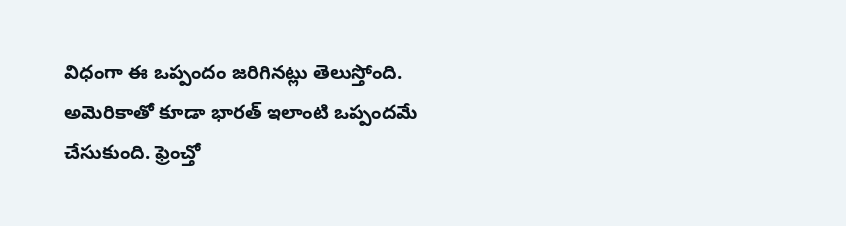విధంగా ఈ ఒప్పందం జరిగినట్లు తెలుస్తోంది. అమెరికాతో కూడా భారత్ ఇలాంటి ఒప్పందమే చేసుకుంది. ఫ్రెంచ్తో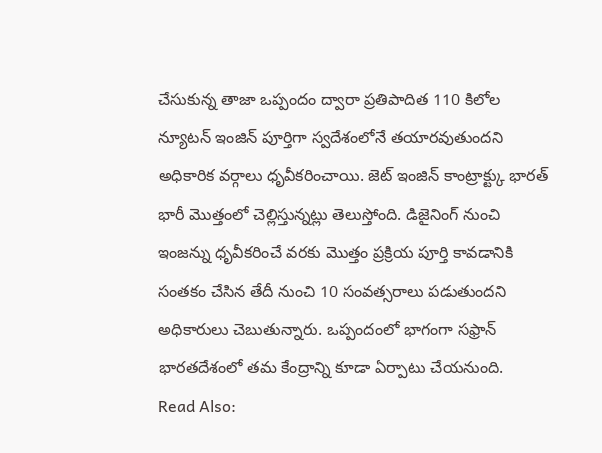చేసుకున్న తాజా ఒప్పందం ద్వారా ప్రతిపాదిత 110 కిలోల న్యూటన్ ఇంజిన్ పూర్తిగా స్వదేశంలోనే తయారవుతుందని అధికారిక వర్గాలు ధృవీకరించాయి. జెట్ ఇంజిన్ కాంట్రాక్ట్కు భారత్ భారీ మొత్తంలో చెల్లిస్తున్నట్లు తెలుస్తోంది. డిజైనింగ్ నుంచి ఇంజన్ను ధృవీకరించే వరకు మొత్తం ప్రక్రియ పూర్తి కావడానికి సంతకం చేసిన తేదీ నుంచి 10 సంవత్సరాలు పడుతుందని అధికారులు చెబుతున్నారు. ఒప్పందంలో భాగంగా సఫ్రాన్ భారతదేశంలో తమ కేంద్రాన్ని కూడా ఏర్పాటు చేయనుంది.
Read Also: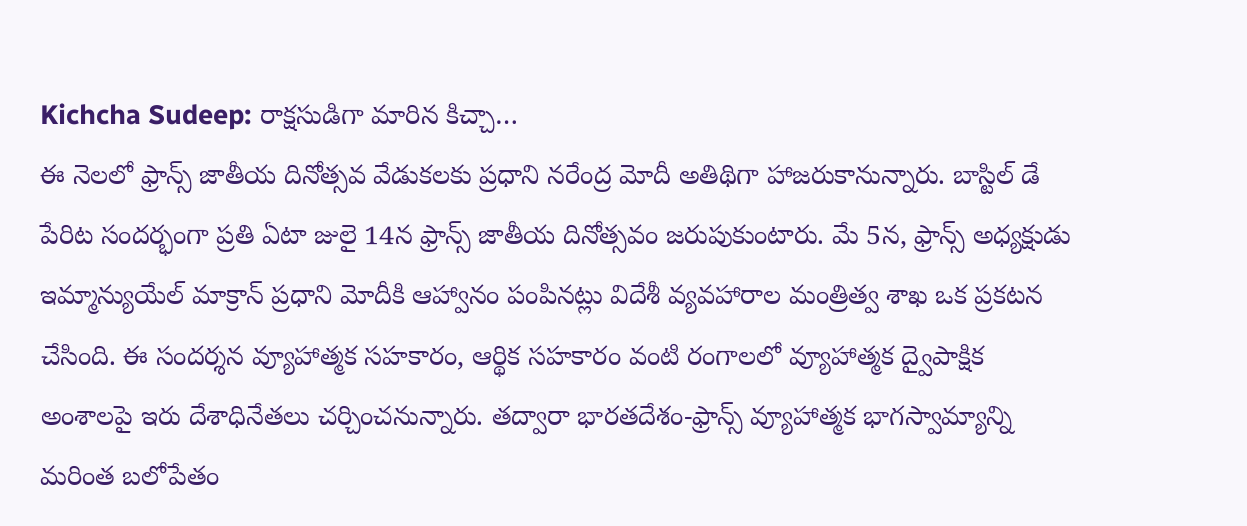Kichcha Sudeep: రాక్షసుడిగా మారిన కిచ్చా…
ఈ నెలలో ఫ్రాన్స్ జాతీయ దినోత్సవ వేడుకలకు ప్రధాని నరేంద్ర మోదీ అతిథిగా హాజరుకానున్నారు. బాస్టిల్ డే పేరిట సందర్భంగా ప్రతి ఏటా జులై 14న ఫ్రాన్స్ జాతీయ దినోత్సవం జరుపుకుంటారు. మే 5న, ఫ్రాన్స్ అధ్యక్షుడు ఇమ్మాన్యుయేల్ మాక్రాన్ ప్రధాని మోదీకి ఆహ్వానం పంపినట్లు విదేశీ వ్యవహారాల మంత్రిత్వ శాఖ ఒక ప్రకటన చేసింది. ఈ సందర్శన వ్యూహాత్మక సహకారం, ఆర్థిక సహకారం వంటి రంగాలలో వ్యూహాత్మక ద్వైపాక్షిక అంశాలపై ఇరు దేశాధినేతలు చర్చించనున్నారు. తద్వారా భారతదేశం-ఫ్రాన్స్ వ్యూహాత్మక భాగస్వామ్యాన్ని మరింత బలోపేతం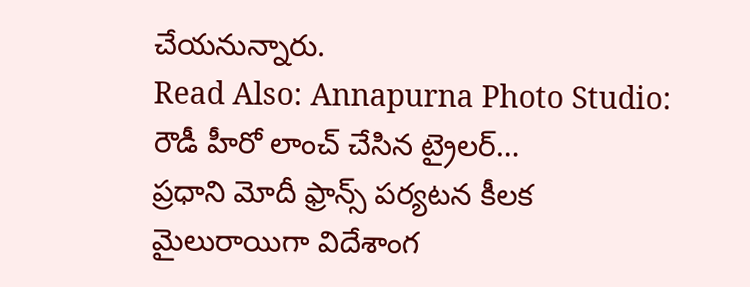చేయనున్నారు.
Read Also: Annapurna Photo Studio: రౌడీ హీరో లాంచ్ చేసిన ట్రైలర్…
ప్రధాని మోదీ ఫ్రాన్స్ పర్యటన కీలక మైలురాయిగా విదేశాంగ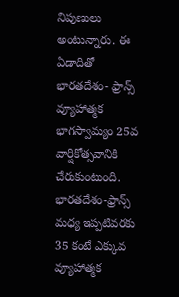నిపుణులు అంటున్నారు. ఈ ఏడాదితో భారతదేశం- ఫ్రాన్స్ వ్యూహాత్మక భాగస్వామ్యం 25వ వార్షికోత్సవానికి చేరుకుంటుంది. భారతదేశం-ఫ్రాన్స్ మధ్య ఇప్పటివరకు 35 కంటే ఎక్కువ వ్యూహాత్మక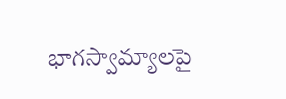భాగస్వామ్యాలపై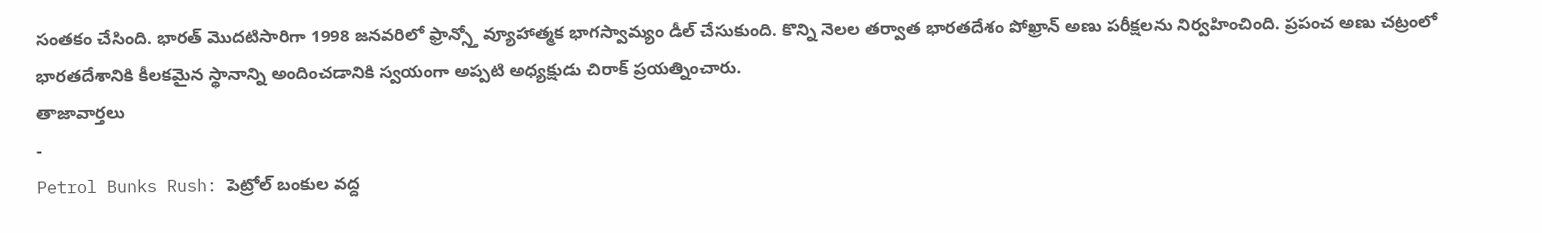సంతకం చేసింది. భారత్ మొదటిసారిగా 1998 జనవరిలో ఫ్రాన్స్తో వ్యూహాత్మక భాగస్వామ్యం డీల్ చేసుకుంది. కొన్ని నెలల తర్వాత భారతదేశం పోఖ్రాన్ అణు పరీక్షలను నిర్వహించింది. ప్రపంచ అణు చట్రంలో భారతదేశానికి కీలకమైన స్థానాన్ని అందించడానికి స్వయంగా అప్పటి అధ్యక్షుడు చిరాక్ ప్రయత్నించారు.
తాజావార్తలు
-
Petrol Bunks Rush: పెట్రోల్ బంకుల వద్ద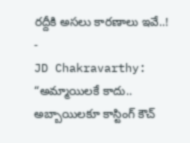రద్దీకి అసలు కారణాలు ఇవే..!
-
JD Chakravarthy: “అమ్మాయిలకే కాదు.. అబ్బాయిలకూ కాస్టింగ్ కౌచ్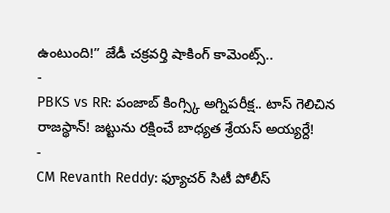ఉంటుంది!” జేడీ చక్రవర్తి షాకింగ్ కామెంట్స్..
-
PBKS vs RR: పంజాబ్ కింగ్స్కి అగ్నిపరీక్ష.. టాస్ గెలిచిన రాజస్థాన్! జట్టును రక్షించే బాధ్యత శ్రేయస్ అయ్యర్దే!
-
CM Revanth Reddy: ఫ్యూచర్ సిటీ పోలీస్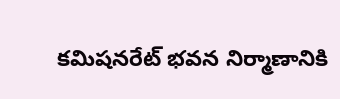కమిషనరేట్ భవన నిర్మాణానికి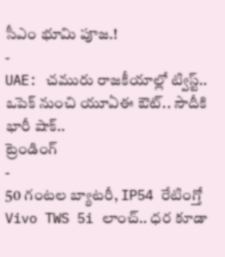సీఎం భూమి పూజ.!
-
UAE: చమురు రాజకీయాల్లో ట్విస్ట్.. ఒపెక్ నుంచి యూఏఈ ఔట్.. సౌదీకి భారీ షాక్..
ట్రెండింగ్
-
50 గంటల బ్యాటరీ, IP54 రేటింగ్తో Vivo TWS 5i లాంచ్.. ధర కూడా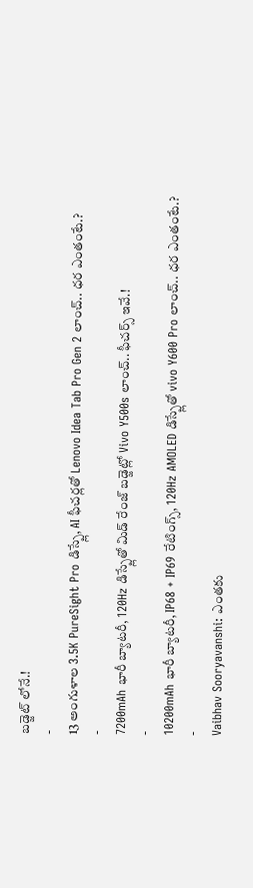బడ్జెట్ లోనే.!
-
13 అంగుళాల 3.5K PureSight Pro డిస్ప్లే, AI ఫీచర్లతో Lenovo Idea Tab Pro Gen 2 లాంచ్.. ధర ఎంతంటే.?
-
7200mAh భారీ బ్యాటరీ, 120Hz డిస్ప్లేతో మిడ్ రేంజ్ బడ్జెట్లో Vivo Y500s లాంచ్.. ఫీచర్స్ ఇవే.!
-
10200mAh భారీ బ్యాటరీ, IP68 + IP69 రేటింగ్స్, 120Hz AMOLED డిస్ప్లేతో vivo Y600 Pro లాంచ్.. ధర ఎంతంటే.?
-
Vaibhav Sooryavanshi: ఎంతకు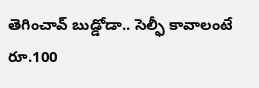తెగించావ్ బుడ్డోడా.. సెల్ఫీ కావాలంటే రూ.100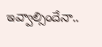ఇవ్వాల్సిందేనా..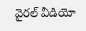వైరల్ వీడియో